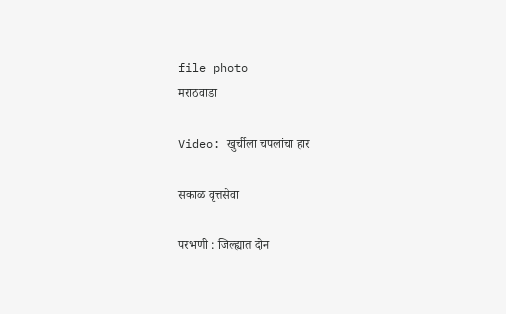file photo
मराठवाडा

Video: खुर्चीला चपलांचा हार

सकाळ वृत्तसेवा

परभणी : जिल्ह्यात दोन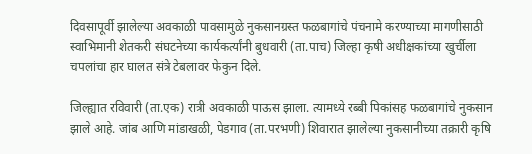दिवसापूर्वी झालेल्या अवकाळी पावसामुळे नुकसानग्रस्त फळबागांचे पंचनामे करण्याच्या मागणीसाठी स्वाभिमानी शेतकरी संघटनेच्या कार्यकर्त्यांनी बुधवारी (ता.पाच) जिल्हा कृषी अधीक्षकांच्या खुर्चीला चपलांचा हार घालत संत्रे टेबलावर फेकुन दिले.

जिल्ह्यात रविवारी (ता.एक) रात्री अवकाळी पाऊस झाला. त्यामध्ये रब्बी पिकांसह फळबागांचे नुकसान झाले आहे. जांब आणि मांडाखळी, पेडगाव (ता.परभणी) शिवारात झालेल्या नुकसानीच्या तक्रारी कृषि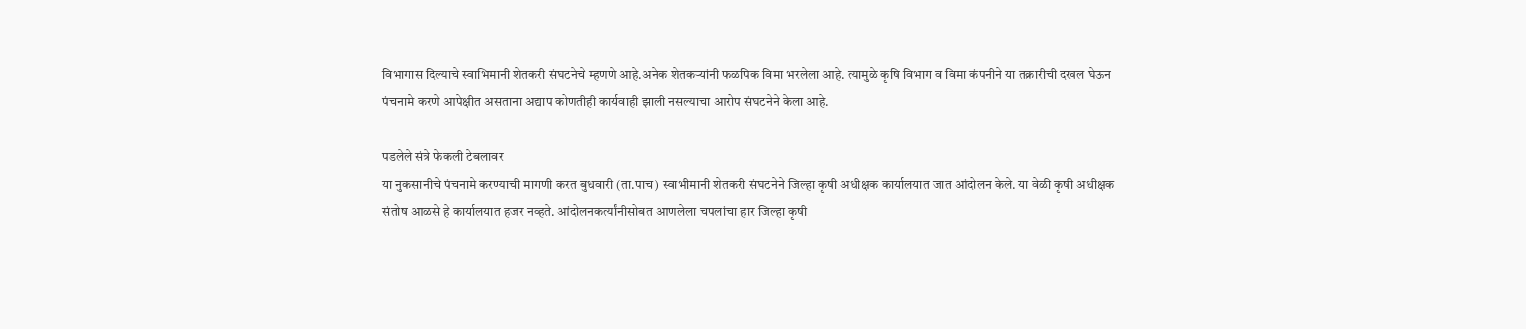विभागास दिल्याचे स्वाभिमानी शेतकरी संघटनेचे म्हणणे आहे.अनेक शेतकऱ्यांनी फळपिक विमा भरलेला आहे. त्यामुळे कृषि विभाग व विमा कंपनीने या तक्रारीची दखल घेऊन पंचनामे करणे आपेक्षीत असताना अद्याप कोणतीही कार्यवाही झाली नसल्याचा आरोप संघटनेने केला आहे.

पडलेले संत्रे फेकली टेबलावर
या नुकसानीचे पंचनामे करण्याची मागणी करत बुधवारी (ता.पाच) स्वाभीमानी शेतकरी संघटनेने जिल्हा कृषी अधीक्षक कार्यालयात जात आंदोलन केले. या वेळी कृषी अधीक्षक संतोष आळसे हे कार्यालयात हजर नव्हते. आंदोलनकर्त्यांनीसोबत आणलेला चपलांचा हार जिल्हा कृषी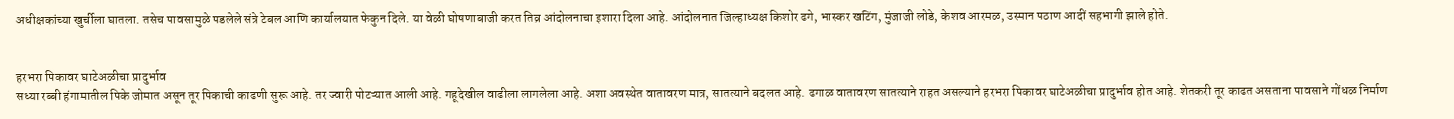अधीक्षकांच्या खुर्चीला घातला. तसेच पावसामुळे पडलेले संत्रे टेबल आणि कार्यालयात फेकुन दिले. या वेळी घोषणाबाजी करत तिव्र आंदोलनाचा इशारा दिला आहे. आंदोलनात जिल्हाध्यक्ष किशोर ढगे, भास्कर खटिंग, मुंजाजी लोडे, केशव आरमळ, उस्मान पठाण आदीं सहभागी झाले होते.


हरभरा पिकावर घाटेअळीचा प्रादुर्भाव
सध्या रब्बी हंगामातील पिके जोमात असून तूर पिकाची काढणी सुरू आहे. तर ज्वारी पोटऱ्यात आली आहे. गहूदेखील वाढीला लागलेला आहे. अशा अवस्थेत वातावरण मात्र, सातत्याने बदलत आहे. ढगाळ वातावरण सातत्याने राहत असल्याने हरभरा पिकावर घाटेअळीचा प्रादुर्भाव होत आहे. शेतकरी तूर काढत असताना पावसाने गोंधळ निर्माण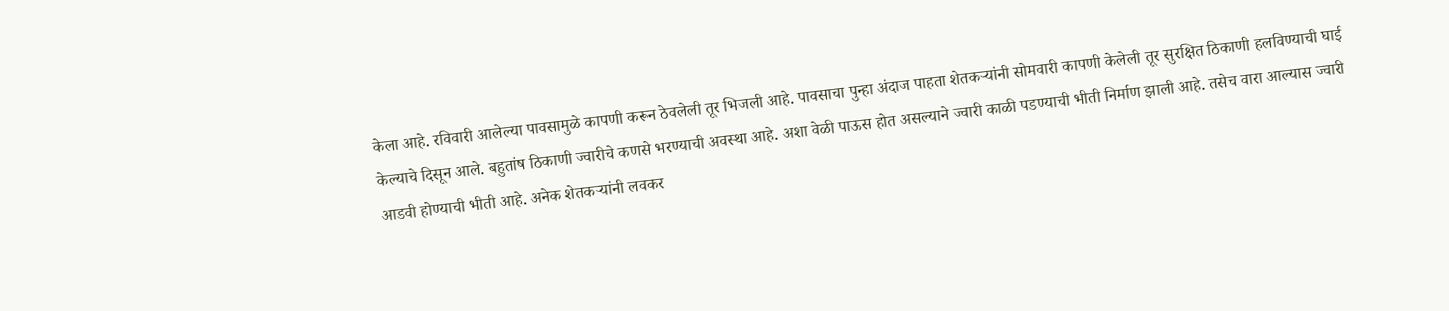केला आहे. रविवारी आलेल्या पावसामुळे कापणी करून ठेवलेली तूर भिजली आहे. पावसाचा पुन्हा अंदाज पाहता शेतकऱ्यांनी सोमवारी कापणी केलेली तूर सुरक्षित ठिकाणी हलविण्याची घाई केल्याचे दिसून आले. बहुतांष ठिकाणी ज्वारीचे कणसे भरण्याची अवस्था आहे. अशा वेळी पाऊस होत असल्याने ज्वारी काळी पडण्याची भीती निर्माण झाली आहे. तसेच वारा आल्यास ज्वारी आडवी होण्याची भीती आहे. अनेक शेतकऱ्यांनी लवकर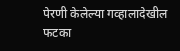पेरणी केलेल्या गव्हालादेखील फटका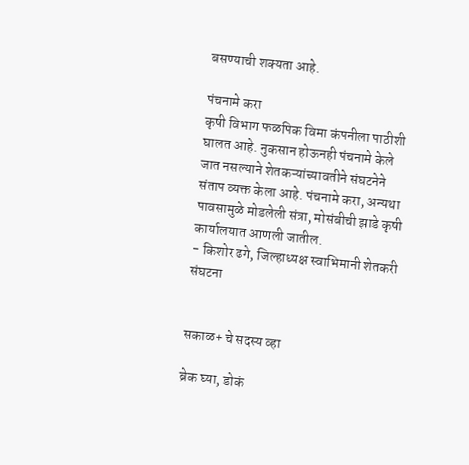बसण्याची शक्यता आहे.

पंचनामे करा
कृषी विभाग फळपिक विमा कंपनीला पाठीशी घालत आहे. नुकसान होऊनही पंचनामे केले जात नसल्याने शेतकऱ्यांच्यावतीने संघटनेने संताप व्यक्त केला आहे. पंचनामे करा, अन्यथा पावसामुळे मोडलेली संत्रा, मोसंबीची झाडे कृषी कार्यालयात आणली जातील.
- किशोर ढगे, जिल्हाध्यक्ष स्वाभिमानी शेतकरी संघटना


सकाळ+ चे सदस्य व्हा

ब्रेक घ्या, डोकं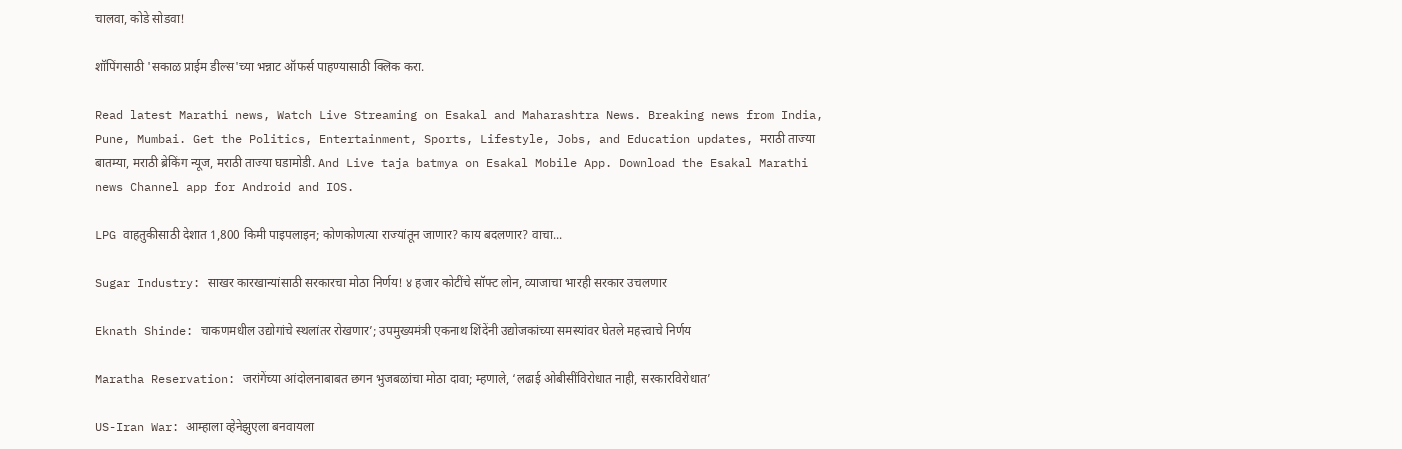चालवा, कोडे सोडवा!

शॉपिंगसाठी 'सकाळ प्राईम डील्स'च्या भन्नाट ऑफर्स पाहण्यासाठी क्लिक करा.

Read latest Marathi news, Watch Live Streaming on Esakal and Maharashtra News. Breaking news from India, Pune, Mumbai. Get the Politics, Entertainment, Sports, Lifestyle, Jobs, and Education updates, मराठी ताज्या बातम्या, मराठी ब्रेकिंग न्यूज, मराठी ताज्या घडामोडी. And Live taja batmya on Esakal Mobile App. Download the Esakal Marathi news Channel app for Android and IOS.

LPG वाहतुकीसाठी देशात 1,800 किमी पाइपलाइन; कोणकोणत्या राज्यांतून जाणार? काय बदलणार? वाचा...

Sugar Industry: साखर कारखान्यांसाठी सरकारचा मोठा निर्णय! ४ हजार कोटींचे सॉफ्ट लोन, व्याजाचा भारही सरकार उचलणार

Eknath Shinde: चाकणमधील उद्योगांचे स्थलांतर रोखणार’; उपमुख्यमंत्री एकनाथ शिंदेंनी उद्योजकांच्या समस्यांवर घेतले महत्त्वाचे निर्णय

Maratha Reservation: जरांगेंच्या आंदोलनाबाबत छगन भुजबळांचा मोठा दावा; म्हणाले, ‘लढाई ओबीसींविरोधात नाही, सरकारविरोधात’

US-Iran War: आम्हाला व्हेनेझुएला बनवायला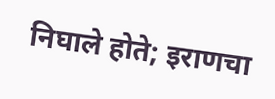निघाले होते; इराणचा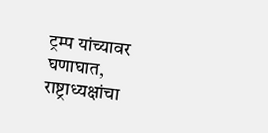ट्रम्प यांच्यावर घणाघात, राष्ट्राध्यक्षांचा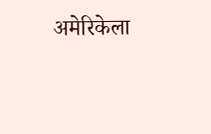अमेरिकेला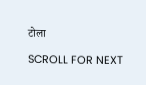टोला

SCROLL FOR NEXT